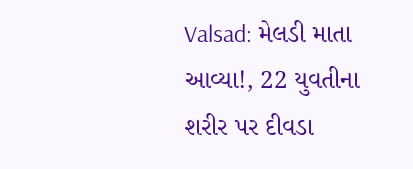Valsad: મેલડી માતા આવ્યા!, 22 યુવતીના શરીર પર દીવડા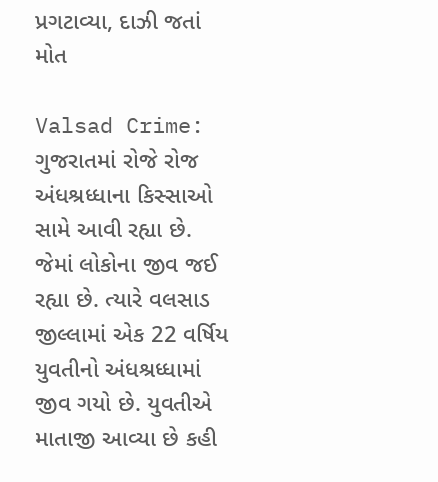પ્રગટાવ્યા, દાઝી જતાં મોત

Valsad Crime: ગુજરાતમાં રોજે રોજ અંધશ્રધ્ધાના કિસ્સાઓ સામે આવી રહ્યા છે. જેમાં લોકોના જીવ જઈ રહ્યા છે. ત્યારે વલસાડ જીલ્લામાં એક 22 વર્ષિય યુવતીનો અંધશ્રધ્ધામાં જીવ ગયો છે. યુવતીએ માતાજી આવ્યા છે કહી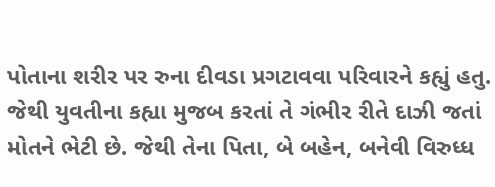પોતાના શરીર પર રુના દીવડા પ્રગટાવવા પરિવારને કહ્યું હતુ. જેથી યુવતીના કહ્યા મુજબ કરતાં તે ગંભીર રીતે દાઝી જતાં મોતને ભેટી છે. જેથી તેના પિતા, બે બહેન, બનેવી વિરુધ્ધ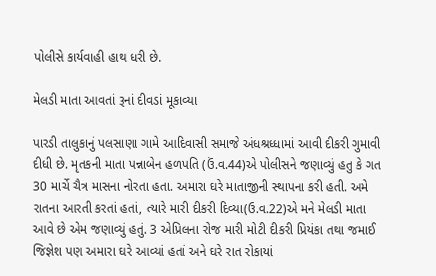પોલીસે કાર્યવાહી હાથ ધરી છે.

મેલડી માતા આવતાં રૂનાં દીવડાં મૂકાવ્યા

પારડી તાલુકાનું પલસાણા ગામે આદિવાસી સમાજે અંધશ્રધ્ધામાં આવી દીકરી ગુમાવી દીધી છે. મૃતકની માતા પન્નાબેન હળપતિ (ઉં.વ.44)એ પોલીસને જણાવ્યું હતુ કે ગત 30 માર્ચે ચૈત્ર માસના નોરતા હતા. અમારા ઘરે માતાજીની સ્થાપના કરી હતી. અમે રાતના આરતી કરતાં હતાં, ત્યારે મારી દીકરી દિવ્યા(ઉ.વ.22)એ મને મેલડી માતા આવે છે એમ જણાવ્યું હતું. 3 એપ્રિલના રોજ મારી મોટી દીકરી પ્રિયંકા તથા જમાઈ જિજ્ઞેશ પણ અમારા ઘરે આવ્યાં હતાં અને ઘરે રાત રોકાયાં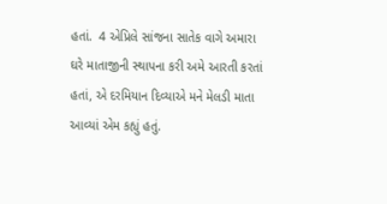હતાં.  4 એપ્રિલે સાંજના સાતેક વાગે અમારા ઘરે માતાજીની સ્થાપના કરી અમે આરતી કરતાં હતાં, એ દરમિયાન દિવ્યાએ મને મેલડી માતા આવ્યાં એમ કહ્યું હતું.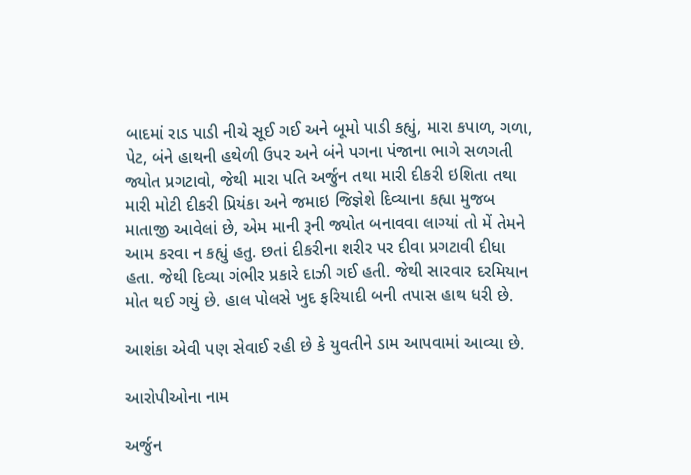બાદમાં રાડ પાડી નીચે સૂઈ ગઈ અને બૂમો પાડી કહ્યું, મારા કપાળ, ગળા, પેટ, બંને હાથની હથેળી ઉપર અને બંને પગના પંજાના ભાગે સળગતી જ્યોત પ્રગટાવો, જેથી મારા પતિ અર્જુન તથા મારી દીકરી ઇશિતા તથા મારી મોટી દીકરી પ્રિયંકા અને જમાઇ જિજ્ઞેશે દિવ્યાના કહ્યા મુજબ માતાજી આવેલાં છે, એમ માની રૂની જ્યોત બનાવવા લાગ્યાં તો મેં તેમને આમ કરવા ન કહ્યું હતુ. છતાં દીકરીના શરીર પર દીવા પ્રગટાવી દીધા હતા. જેથી દિવ્યા ગંભીર પ્રકારે દાઝી ગઈ હતી. જેથી સારવાર દરમિયાન મોત થઈ ગયું છે. હાલ પોલસે ખુદ ફરિયાદી બની તપાસ હાથ ધરી છે.

આશંકા એવી પણ સેવાઈ રહી છે કે યુવતીને ડામ આપવામાં આવ્યા છે.

આરોપીઓના નામ

અર્જુન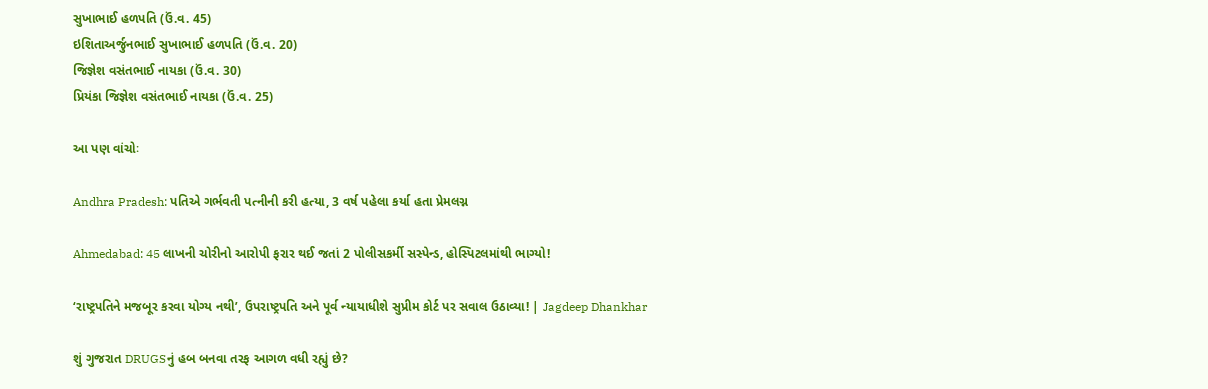સુખાભાઈ હળપતિ (ઉં.વ. 45)
ઇશિતાઅર્જુનભાઈ સુખાભાઈ હળપતિ (ઉં.વ. 20)
જિજ્ઞેશ વસંતભાઈ નાયકા (ઉં.વ. 30)
પ્રિયંકા જિજ્ઞેશ વસંતભાઈ નાયકા (ઉં.વ. 25)

આ પણ વાંચોઃ

Andhra Pradesh: પતિએ ગર્ભવતી પત્નીની કરી હત્યા, 3 વર્ષ પહેલા કર્યા હતા પ્રેમલગ્ન

Ahmedabad: 45 લાખની ચોરીનો આરોપી ફરાર થઈ જતાં 2 પોલીસકર્મી સસ્પેન્ડ, હોસ્પિટલમાંથી ભાગ્યો!

‘રાષ્ટ્રપતિને મજબૂર કરવા યોગ્ય નથી’, ઉપરાષ્ટ્રપતિ અને પૂર્વ ન્યાયાધીશે સુપ્રીમ કોર્ટ પર સવાલ ઉઠાવ્યા! | Jagdeep Dhankhar

શું ગુજરાત DRUGSનું હબ બનવા તરફ આગળ વધી રહ્યું છે?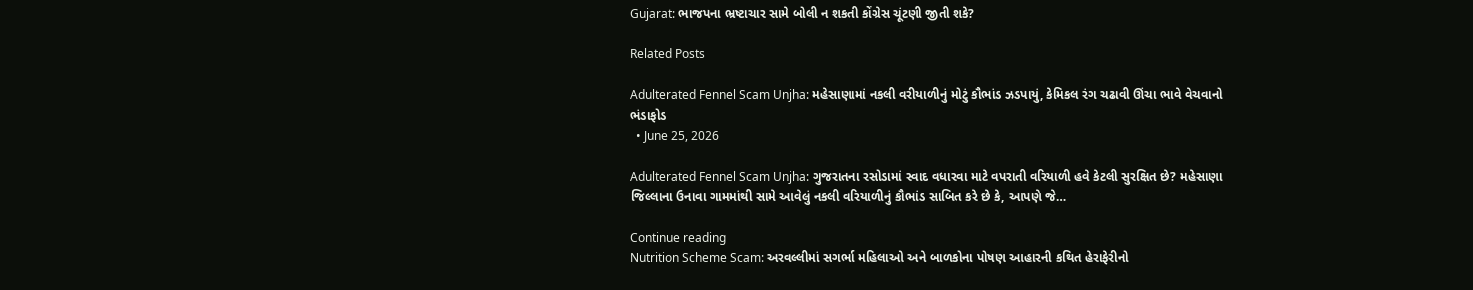Gujarat: ભાજપના ભ્રષ્ટાચાર સામે બોલી ન શકતી કોંગ્રેસ ચૂંટણી જીતી શકે?

Related Posts

Adulterated Fennel Scam Unjha: મહેસાણામાં નકલી વરીયાળીનું મોટું કૌભાંડ ઝડપાયું, કેમિકલ રંગ ચઢાવી ઊંચા ભાવે વેચવાનો ભંડાફોડ
  • June 25, 2026

Adulterated Fennel Scam Unjha: ગુજરાતના રસોડામાં સ્વાદ વધારવા માટે વપરાતી વરિયાળી હવે કેટલી સુરક્ષિત છે? મહેસાણા જિલ્લાના ઉનાવા ગામમાંથી સામે આવેલું નકલી વરિયાળીનું કૌભાંડ સાબિત કરે છે કે, આપણે જે…

Continue reading
Nutrition Scheme Scam: અરવલ્લીમાં સગર્ભા મહિલાઓ અને બાળકોના પોષણ આહારની કથિત હેરાફેરીનો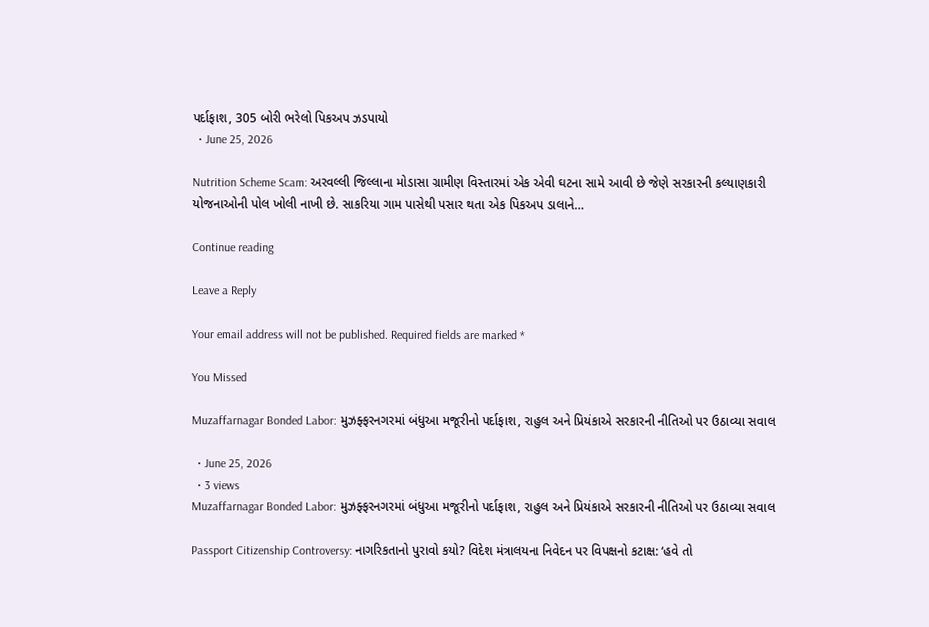પર્દાફાશ, 305 બોરી ભરેલો પિકઅપ ઝડપાયો
  • June 25, 2026

Nutrition Scheme Scam: અરવલ્લી જિલ્લાના મોડાસા ગ્રામીણ વિસ્તારમાં એક એવી ઘટના સામે આવી છે જેણે સરકારની કલ્યાણકારી યોજનાઓની પોલ ખોલી નાખી છે. સાકરિયા ગામ પાસેથી પસાર થતા એક પિકઅપ ડાલાને…

Continue reading

Leave a Reply

Your email address will not be published. Required fields are marked *

You Missed

Muzaffarnagar Bonded Labor: મુઝફ્ફરનગરમાં બંધુઆ મજૂરીનો પર્દાફાશ, રાહુલ અને પ્રિયંકાએ સરકારની નીતિઓ પર ઉઠાવ્યા સવાલ

  • June 25, 2026
  • 3 views
Muzaffarnagar Bonded Labor: મુઝફ્ફરનગરમાં બંધુઆ મજૂરીનો પર્દાફાશ, રાહુલ અને પ્રિયંકાએ સરકારની નીતિઓ પર ઉઠાવ્યા સવાલ

Passport Citizenship Controversy: નાગરિકતાનો પુરાવો કયો? વિદેશ મંત્રાલયના નિવેદન પર વિપક્ષનો કટાક્ષ: ‘હવે તો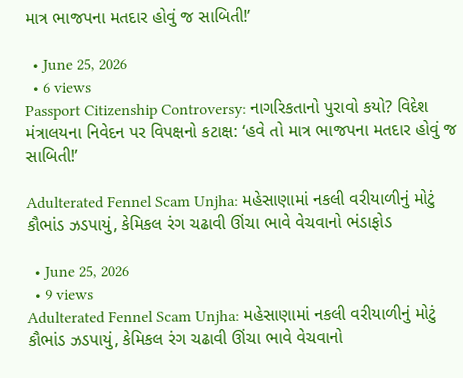માત્ર ભાજપના મતદાર હોવું જ સાબિતી!’

  • June 25, 2026
  • 6 views
Passport Citizenship Controversy: નાગરિકતાનો પુરાવો કયો? વિદેશ મંત્રાલયના નિવેદન પર વિપક્ષનો કટાક્ષ: ‘હવે તો માત્ર ભાજપના મતદાર હોવું જ સાબિતી!’

Adulterated Fennel Scam Unjha: મહેસાણામાં નકલી વરીયાળીનું મોટું કૌભાંડ ઝડપાયું, કેમિકલ રંગ ચઢાવી ઊંચા ભાવે વેચવાનો ભંડાફોડ

  • June 25, 2026
  • 9 views
Adulterated Fennel Scam Unjha: મહેસાણામાં નકલી વરીયાળીનું મોટું કૌભાંડ ઝડપાયું, કેમિકલ રંગ ચઢાવી ઊંચા ભાવે વેચવાનો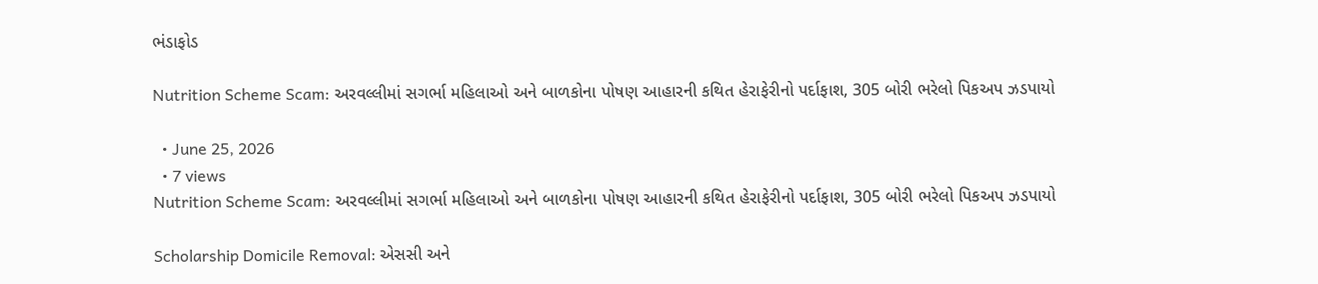ભંડાફોડ

Nutrition Scheme Scam: અરવલ્લીમાં સગર્ભા મહિલાઓ અને બાળકોના પોષણ આહારની કથિત હેરાફેરીનો પર્દાફાશ, 305 બોરી ભરેલો પિકઅપ ઝડપાયો

  • June 25, 2026
  • 7 views
Nutrition Scheme Scam: અરવલ્લીમાં સગર્ભા મહિલાઓ અને બાળકોના પોષણ આહારની કથિત હેરાફેરીનો પર્દાફાશ, 305 બોરી ભરેલો પિકઅપ ઝડપાયો

Scholarship Domicile Removal: એસસી અને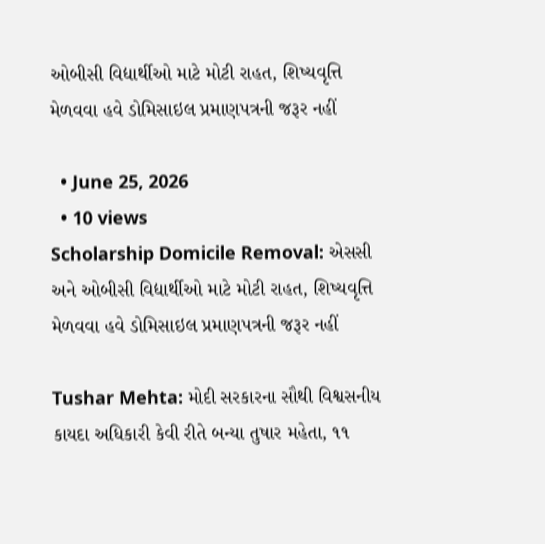ઓબીસી વિદ્યાર્થીઓ માટે મોટી રાહત, શિષ્યવૃત્તિ મેળવવા હવે ડોમિસાઇલ પ્રમાણપત્રની જરૂર નહીં

  • June 25, 2026
  • 10 views
Scholarship Domicile Removal: એસસી અને ઓબીસી વિદ્યાર્થીઓ માટે મોટી રાહત, શિષ્યવૃત્તિ મેળવવા હવે ડોમિસાઇલ પ્રમાણપત્રની જરૂર નહીં

Tushar Mehta: મોદી સરકારના સૌથી વિશ્વસનીય કાયદા અધિકારી કેવી રીતે બન્યા તુષાર મહેતા, ૧૧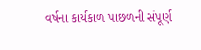વર્ષના કાર્યકાળ પાછળની સંપૂર્ણ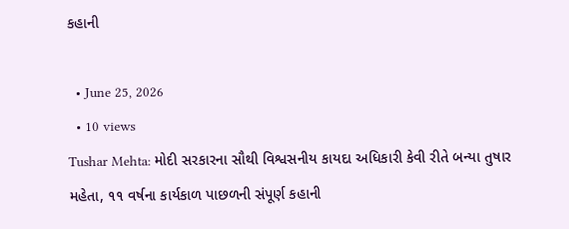કહાની

  • June 25, 2026
  • 10 views
Tushar Mehta: મોદી સરકારના સૌથી વિશ્વસનીય કાયદા અધિકારી કેવી રીતે બન્યા તુષાર મહેતા, ૧૧ વર્ષના કાર્યકાળ પાછળની સંપૂર્ણ કહાની